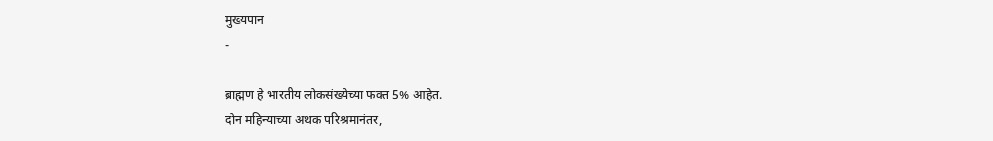मुख्यपान
-

ब्राह्मण हे भारतीय लोकसंख्येच्या फक्त 5% आहेत.
दोन महिन्याच्या अथक परिश्रमानंतर,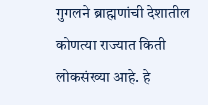गुगलने ब्राह्मणांची देशातील कोणत्या राज्यात किती लोकसंख्या आहे. हे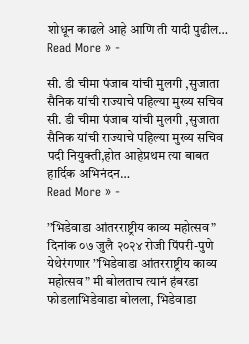शोधून काढले आहे आणि ती यादी पुढील…
Read More » -

सी. डी चीमा पंजाब यांची मुलगी ,सुजाता सैनिक यांची राज्याचे पहिल्या मुख्य सचिव
सी. डी चीमा पंजाब यांची मुलगी ,सुजाता सैनिक यांची राज्याचे पहिल्या मुख्य सचिव पदी नियुक्ती,होत आहेप्रथम त्या बाबत हार्दिक अभिनंदन…
Read More » -

’’भिडेवाडा आंतरराष्ट्रीय काव्य महोत्सव”
दिनांक ०७ जुलै २०२४ रोजी पिंपरी-पुणे येथेरंगणार ’’भिडेवाडा आंतरराष्ट्रीय काव्य महोत्सव” मी बोलताच त्यानं हंबरडा फोडलाभिडेवाडा बोलला, भिडेवाडा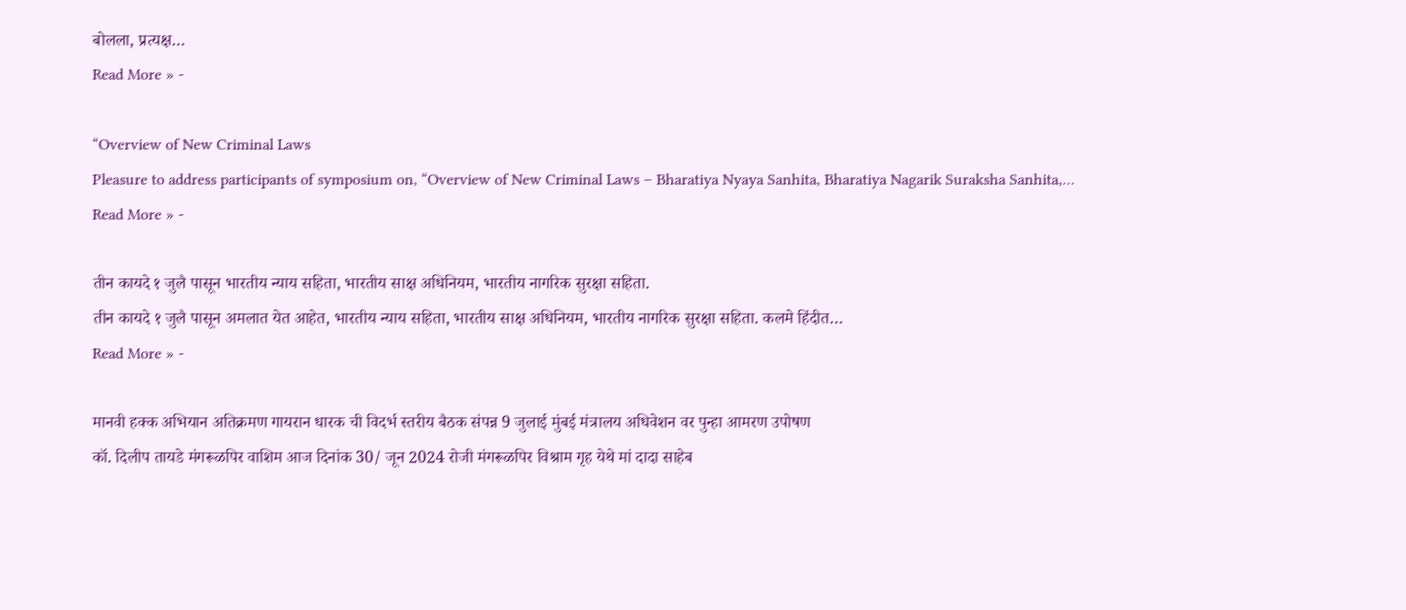बोलला, प्रत्यक्ष…
Read More » -

“Overview of New Criminal Laws
Pleasure to address participants of symposium on, “Overview of New Criminal Laws – Bharatiya Nyaya Sanhita, Bharatiya Nagarik Suraksha Sanhita,…
Read More » -

तीन कायदे १ जुलै पासून भारतीय न्याय सहिता, भारतीय साक्ष अधिनियम, भारतीय नागरिक सुरक्षा सहिता.
तीन कायदे १ जुलै पासून अमलात येत आहेत, भारतीय न्याय सहिता, भारतीय साक्ष अधिनियम, भारतीय नागरिक सुरक्षा सहिता. कलमे हिंदीत…
Read More » -

मानवी हक्क अभियान अतिक्रमण गायरान धारक ची विदर्भ स्तरीय बैठक संपन्न 9 जुलाई मुंबई मंत्रालय अधिवेशन वर पुन्हा आमरण उपोषण
कॉ. दिलीप तायडे मंगरूळपिर वाशिम आज दिनांक 30/ जून 2024 रोजी मंगरूळपिर विश्राम गृह येथे मां दादा साहेब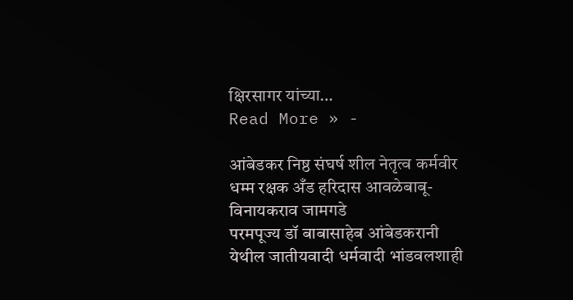क्षिरसागर यांच्या…
Read More » -

आंबेडकर निष्ठ संघर्ष शील नेतृत्व कर्मवीर धम्म रक्षक अँड हरिदास आवळेबाबू-विनायकराव जामगडे
परमपूज्य डॉ बाबासाहेब आंबेडकरानी येथील जातीयवादी धर्मवादी भांडवलशाही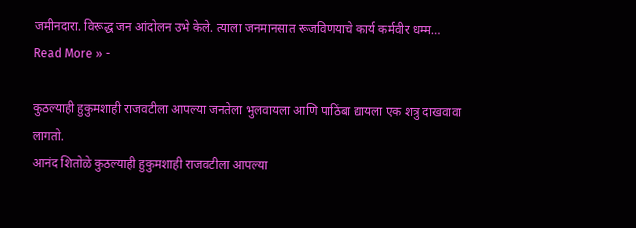जमीनदारा. विरूद्ध जन आंदोलन उभे केले. त्याला जनमानसात रूजविणयाचे कार्य कर्मवीर धम्म…
Read More » -

कुठल्याही हुकुमशाही राजवटीला आपल्या जनतेला भुलवायला आणि पाठिंबा द्यायला एक शत्रु दाखवावा लागतो.
आनंद शितोळे कुठल्याही हुकुमशाही राजवटीला आपल्या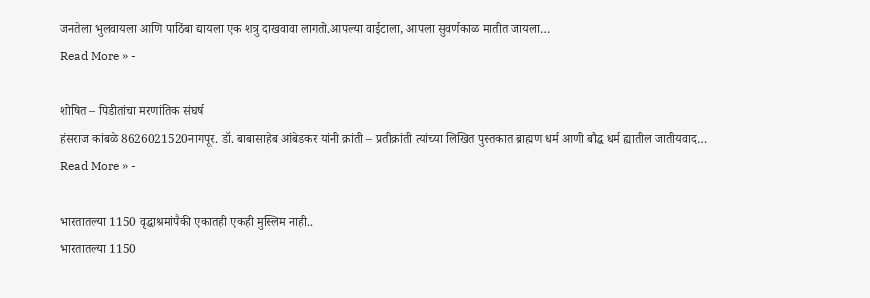जनतेला भुलवायला आणि पाठिंबा द्यायला एक शत्रु दाखवावा लागतो.आपल्या वाईटाला, आपला सुवर्णकाळ मातीत जायला…
Read More » -

शोषित – पिडीतांचा मरणांतिक संघर्ष
हंसराज कांबळे 8626021520नागपूर. डॉ. बाबासाहेब आंबेडकर यांनी क्रांती – प्रतीक्रांती त्यांच्या लिखित पुस्तकात ब्राह्मण धर्म आणी बौद्ध धर्म ह्यातील जातीयवाद…
Read More » -

भारतातल्या 1150 वृद्धाश्रमांपैकी एकातही एकही मुस्लिम नाही..
भारतातल्या 1150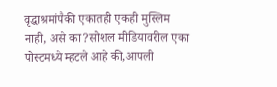वृद्धाश्रमांपैकी एकातही एकही मुस्लिम नाही, असे का?सोशल मीडियावरील एका पोस्टमध्ये म्हटले आहे की,आपली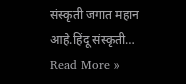संस्कृती जगात महान आहे.हिंदू संस्कृती…
Read More »